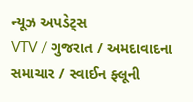ન્યૂઝ અપડેટ્સ
VTV / ગુજરાત / અમદાવાદના સમાચાર / સ્વાઈન ફ્લૂની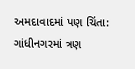અમદાવાદમાં પણ ચિંતા: ગાંધીનગરમાં ત્રણ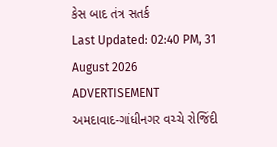કેસ બાદ તંત્ર સતર્ક
Last Updated: 02:40 PM, 31 August 2026
ADVERTISEMENT
અમદાવાદ-ગાંધીનગર વચ્ચે રોજિંદી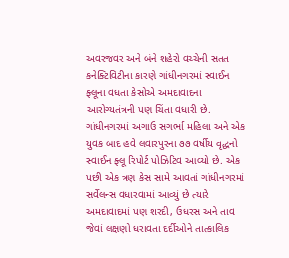અવરજવર અને બંને શહેરો વચ્ચેની સતત કનેક્ટિવિટીના કારણે ગાંધીનગરમાં સ્વાઈન ફ્લૂના વધતા કેસોએ અમદાવાદના આરોગ્યતંત્રની પણ ચિંતા વધારી છે. ગાંધીનગરમાં અગાઉ સગર્ભા મહિલા અને એક યુવક બાદ હવે લવારપુરના ૭૭ વર્ષીય વૃદ્ધનો સ્વાઈન ફ્લૂ રિપોર્ટ પોઝિટિવ આવ્યો છે. એક પછી એક ત્રણ કેસ સામે આવતાં ગાંધીનગરમાં સર્વેલન્સ વધારવામાં આવ્યું છે ત્યારે અમદાવાદમાં પણ શરદી, ઉધરસ અને તાવ જેવાં લક્ષણો ધરાવતા દર્દીઓને તાત્કાલિક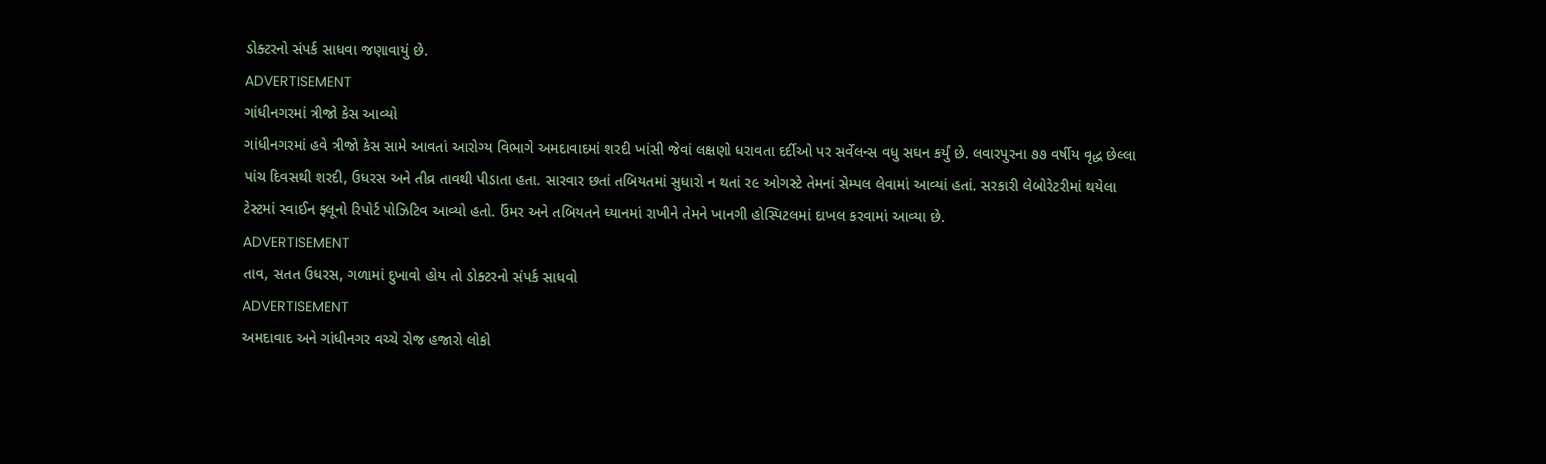ડોક્ટરનો સંપર્ક સાધવા જણાવાયું છે.
ADVERTISEMENT
ગાંધીનગરમાં ત્રીજો કેસ આવ્યો
ગાંધીનગરમાં હવે ત્રીજો કેસ સામે આવતાં આરોગ્ય વિભાગે અમદાવાદમાં શરદી ખાંસી જેવાં લક્ષણો ધરાવતા દર્દીઓ પર સર્વેલન્સ વધુ સઘન કર્યું છે. લવારપુરના ૭૭ વર્ષીય વૃદ્ધ છેલ્લા પાંચ દિવસથી શરદી, ઉધરસ અને તીવ્ર તાવથી પીડાતા હતા. સારવાર છતાં તબિયતમાં સુધારો ન થતાં ર૯ ઓગસ્ટે તેમનાં સેમ્પલ લેવામાં આવ્યાં હતાં. સરકારી લેબોરેટરીમાં થયેલા ટેસ્ટમાં સ્વાઈન ફ્લૂનો રિપોર્ટ પોઝિટિવ આવ્યો હતો. ઉંમર અને તબિયતને ધ્યાનમાં રાખીને તેમને ખાનગી હોસ્પિટલમાં દાખલ કરવામાં આવ્યા છે.
ADVERTISEMENT
તાવ, સતત ઉધરસ, ગળામાં દુખાવો હોય તો ડોક્ટરનો સંપર્ક સાધવો
ADVERTISEMENT
અમદાવાદ અને ગાંધીનગર વચ્ચે રોજ હજારો લોકો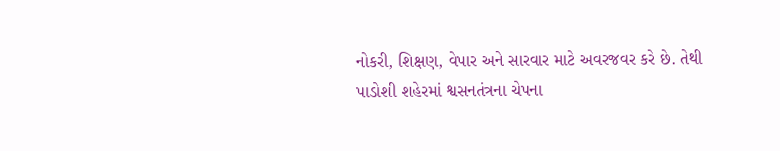નોકરી, શિક્ષણ, વેપાર અને સારવાર માટે અવરજવર કરે છે. તેથી પાડોશી શહેરમાં શ્વસનતંત્રના ચેપના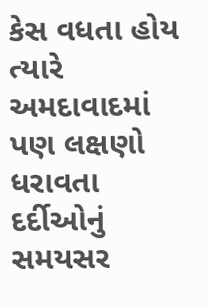કેસ વધતા હોય ત્યારે અમદાવાદમાં પણ લક્ષણો ધરાવતા દર્દીઓનું સમયસર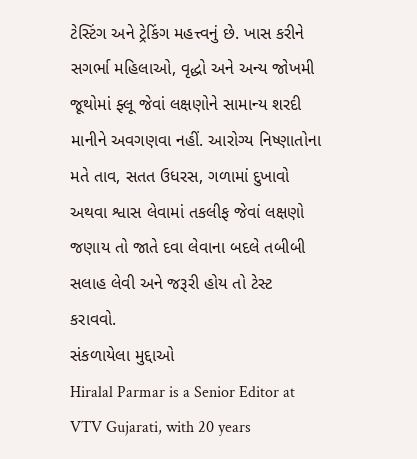ટેસ્ટિંગ અને ટ્રેકિંગ મહત્ત્વનું છે. ખાસ કરીને સગર્ભા મહિલાઓ, વૃદ્ધો અને અન્ય જોખમી જૂથોમાં ફ્લૂ જેવાં લક્ષણોને સામાન્ય શરદી માનીને અવગણવા નહીં. આરોગ્ય નિષ્ણાતોના મતે તાવ, સતત ઉધરસ, ગળામાં દુખાવો અથવા શ્વાસ લેવામાં તકલીફ જેવાં લક્ષણો જણાય તો જાતે દવા લેવાના બદલે તબીબી સલાહ લેવી અને જરૂરી હોય તો ટેસ્ટ કરાવવો.
સંકળાયેલા મુદ્દાઓ
Hiralal Parmar is a Senior Editor at VTV Gujarati, with 20 years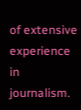of extensive experience in journalism.